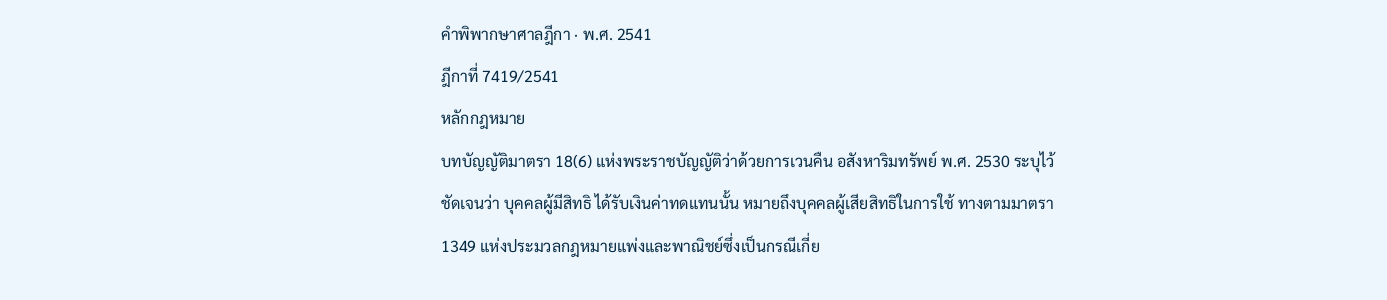คำพิพากษาศาลฎีกา · พ.ศ. 2541
ฎีกาที่ 7419/2541
หลักกฎหมาย
บทบัญญัติมาตรา 18(6) แห่งพระราชบัญญัติว่าด้วยการเวนคืน อสังหาริมทรัพย์ พ.ศ. 2530 ระบุไว้ชัดเจนว่า บุคคลผู้มีสิทธิ ได้รับเงินค่าทดแทนนั้น หมายถึงบุคคลผู้เสียสิทธิในการใช้ ทางตามมาตรา 1349 แห่งประมวลกฎหมายแพ่งและพาณิชย์ซึ่งเป็นกรณีเกี่ย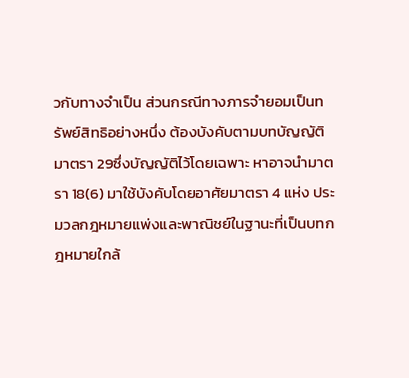วกับทางจำเป็น ส่วนกรณีทางภารจำยอมเป็นทรัพย์สิทธิอย่างหนึ่ง ต้องบังคับตามบทบัญญัติมาตรา 29ซึ่งบัญญัติไว้โดยเฉพาะ หาอาจนำมาตรา 18(6) มาใช้บังคับโดยอาศัยมาตรา 4 แห่ง ประมวลกฎหมายแพ่งและพาณิชย์ในฐานะที่เป็นบทกฎหมายใกล้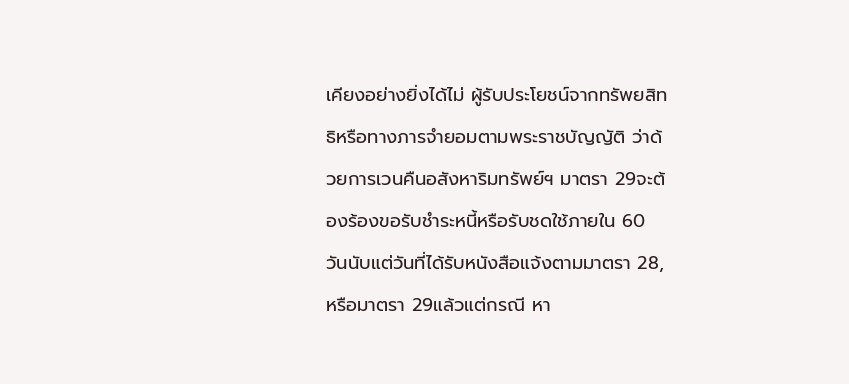เคียงอย่างยิ่งได้ไม่ ผู้รับประโยชน์จากทรัพยสิทธิหรือทางภารจำยอมตามพระราชบัญญัติ ว่าด้วยการเวนคืนอสังหาริมทรัพย์ฯ มาตรา 29จะต้องร้องขอรับชำระหนี้หรือรับชดใช้ภายใน 60 วันนับแต่วันที่ได้รับหนังสือแจ้งตามมาตรา 28, หรือมาตรา 29แล้วแต่กรณี หา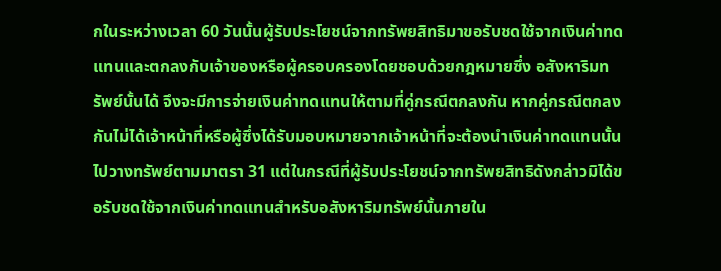กในระหว่างเวลา 60 วันนั้นผู้รับประโยชน์จากทรัพยสิทธิมาขอรับชดใช้จากเงินค่าทดแทนและตกลงกับเจ้าของหรือผู้ครอบครองโดยชอบด้วยกฎหมายซึ่ง อสังหาริมทรัพย์นั้นได้ จึงจะมีการจ่ายเงินค่าทดแทนให้ตามที่คู่กรณีตกลงกัน หากคู่กรณีตกลงกันไม่ได้เจ้าหน้าที่หรือผู้ซึ่งได้รับมอบหมายจากเจ้าหน้าที่จะต้องนำเงินค่าทดแทนนั้นไปวางทรัพย์ตามมาตรา 31 แต่ในกรณีที่ผู้รับประโยชน์จากทรัพยสิทธิดังกล่าวมิได้ขอรับชดใช้จากเงินค่าทดแทนสำหรับอสังหาริมทรัพย์นั้นภายใน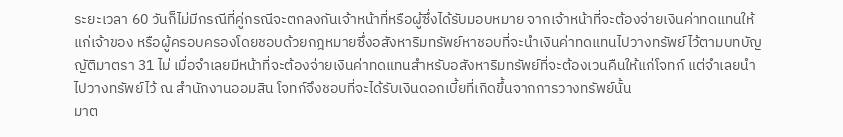ระยะเวลา 60 วันก็ไม่มีกรณีที่คู่กรณีจะตกลงกันเจ้าหน้าที่หรือผู้ซึ่งได้รับมอบหมาย จากเจ้าหน้าที่จะต้องจ่ายเงินค่าทดแทนให้แก่เจ้าของ หรือผู้ครอบครองโดยชอบด้วยกฎหมายซึ่งอสังหาริมทรัพย์หาชอบที่จะนำเงินค่าทดแทนไปวางทรัพย์ไว้ตามบทบัญญัติมาตรา 31 ไม่ เมื่อจำเลยมีหน้าที่จะต้องจ่ายเงินค่าทดแทนสำหรับอสังหาริมทรัพย์ที่จะต้องเวนคืนให้แก่โจทก์ แต่จำเลยนำไปวางทรัพย์ไว้ ณ สำนักงานออมสิน โจทก์จึงชอบที่จะได้รับเงินดอกเบี้ยที่เกิดขึ้นจากการวางทรัพย์นั้น
มาต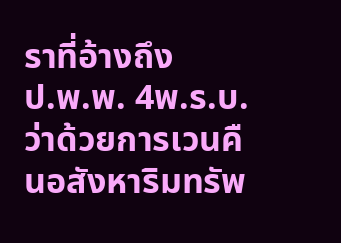ราที่อ้างถึง
ป.พ.พ. 4พ.ร.บ.ว่าด้วยการเวนคืนอสังหาริมทรัพ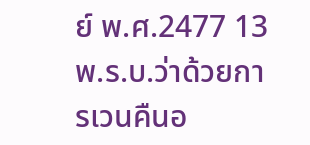ย์ พ.ศ.2477 13พ.ร.บ.ว่าด้วยการเวนคืนอ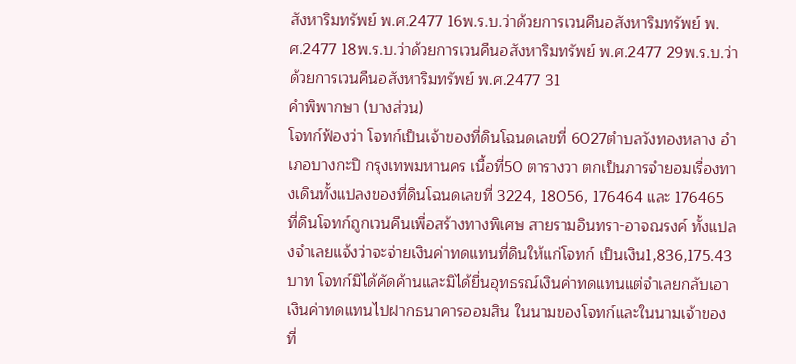สังหาริมทรัพย์ พ.ศ.2477 16พ.ร.บ.ว่าด้วยการเวนคืนอสังหาริมทรัพย์ พ.ศ.2477 18พ.ร.บ.ว่าด้วยการเวนคืนอสังหาริมทรัพย์ พ.ศ.2477 29พ.ร.บ.ว่าด้วยการเวนคืนอสังหาริมทรัพย์ พ.ศ.2477 31
คำพิพากษา (บางส่วน)
โจทก์ฟ้องว่า โจทก์เป็นเจ้าของที่ดินโฉนดเลขที่ 6027ตำบลวังทองหลาง อำเภอบางกะปิ กรุงเทพมหานคร เนื้อที่50 ตารางวา ตกเป็นภารจำยอมเรื่องทางเดินทั้งแปลงของที่ดินโฉนดเลขที่ 3224, 18056, 176464 และ 176465 ที่ดินโจทก์ถูกเวนคืนเพื่อสร้างทางพิเศษ สายรามอินทรา-อาจณรงค์ ทั้งแปลงจำเลยแจ้งว่าจะจ่ายเงินค่าทดแทนที่ดินให้แก่โจทก์ เป็นเงิน1,836,175.43 บาท โจทก์มิได้คัดค้านและมิได้ยื่นอุทธรณ์เงินค่าทดแทนแต่จำเลยกลับเอาเงินค่าทดแทนไปฝากธนาคารออมสิน ในนามของโจทก์และในนามเจ้าของที่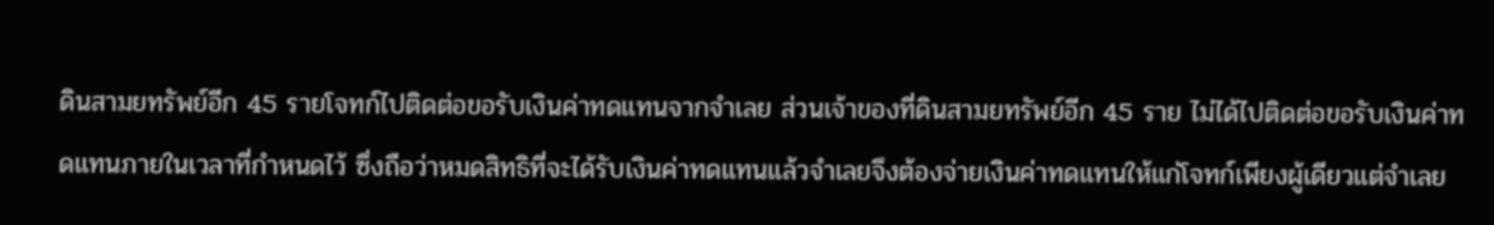ดินสามยทรัพย์อีก 45 รายโจทก์ไปติดต่อขอรับเงินค่าทดแทนจากจำเลย ส่วนเจ้าของที่ดินสามยทรัพย์อีก 45 ราย ไม่ได้ไปติดต่อขอรับเงินค่าทดแทนภายในเวลาที่กำหนดไว้ ซึ่งถือว่าหมดสิทธิที่จะได้รับเงินค่าทดแทนแล้วจำเลยจึงต้องจ่ายเงินค่าทดแทนให้แก่โจทก์เพียงผู้เดียวแต่จำเลย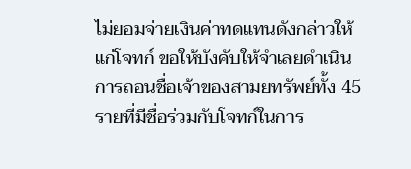ไม่ยอมจ่ายเงินค่าทดแทนดังกล่าวให้แก่โจทก์ ขอให้บังคับให้จำเลยดำเนินการถอนชื่อเจ้าของสามยทรัพย์ทั้ง 45 รายที่มีชื่อร่วมกับโจทก์ในการ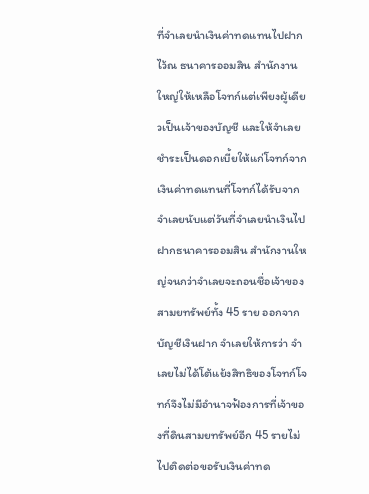ที่จำเลยนำเงินค่าทดแทนไปฝากไว้ณ ธนาคารออมสิน สำนักงานใหญ่ให้เหลือโจทก์แต่เพียงผู้เดียวเป็นเจ้าของบัญชี และให้จำเลยชำระเป็นดอกเบี้ยให้แก่โจทก์จากเงินค่าทดแทนที่โจทก์ได้รับจากจำเลยนับแต่วันที่จำเลยนำเงินไปฝากธนาคารออมสิน สำนักงานใหญ่จนกว่าจำเลยจะถอนชื่อเจ้าของสามยทรัพย์ทั้ง 45 ราย ออกจากบัญชีเงินฝาก จำเลยให้การว่า จำเลยไม่ได้โต้แย้งสิทธิของโจทก์โจทก์จึงไม่มีอำนาจฟ้องการที่เจ้าของที่ดินสามยทรัพย์อีก 45 รายไม่ไปติดต่อขอรับเงินค่าทด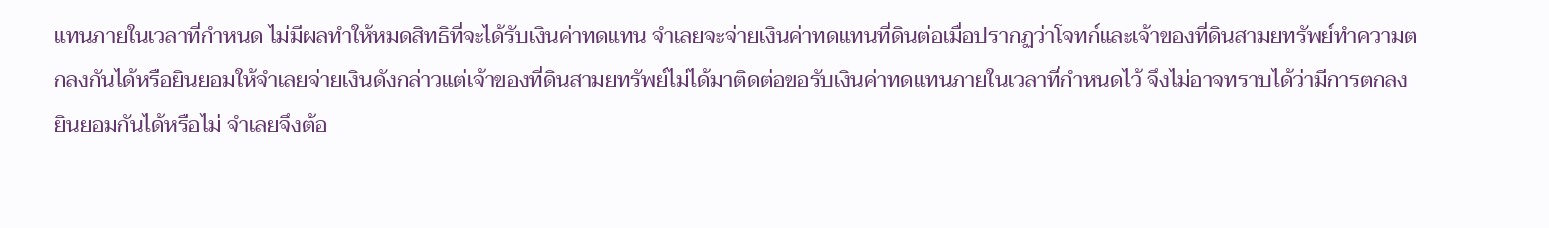แทนภายในเวลาที่กำหนด ไม่มีผลทำให้หมดสิทธิที่จะได้รับเงินค่าทดแทน จำเลยจะจ่ายเงินค่าทดแทนที่ดินต่อเมื่อปรากฏว่าโจทก์และเจ้าของที่ดินสามยทรัพย์ทำความตกลงกันได้หรือยินยอมให้จำเลยจ่ายเงินดังกล่าวแต่เจ้าของที่ดินสามยทรัพย์ไม่ได้มาติดต่อขอรับเงินค่าทดแทนภายในเวลาที่กำหนดไว้ จึงไม่อาจทราบได้ว่ามีการตกลงยินยอมกันได้หรือไม่ จำเลยจึงต้อ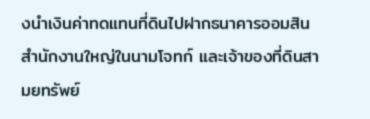งนำเงินค่าทดแทนที่ดินไปฝากธนาคารออมสิน สำนักงานใหญ่ในนามโจทก์ และเจ้าของที่ดินสามยทรัพย์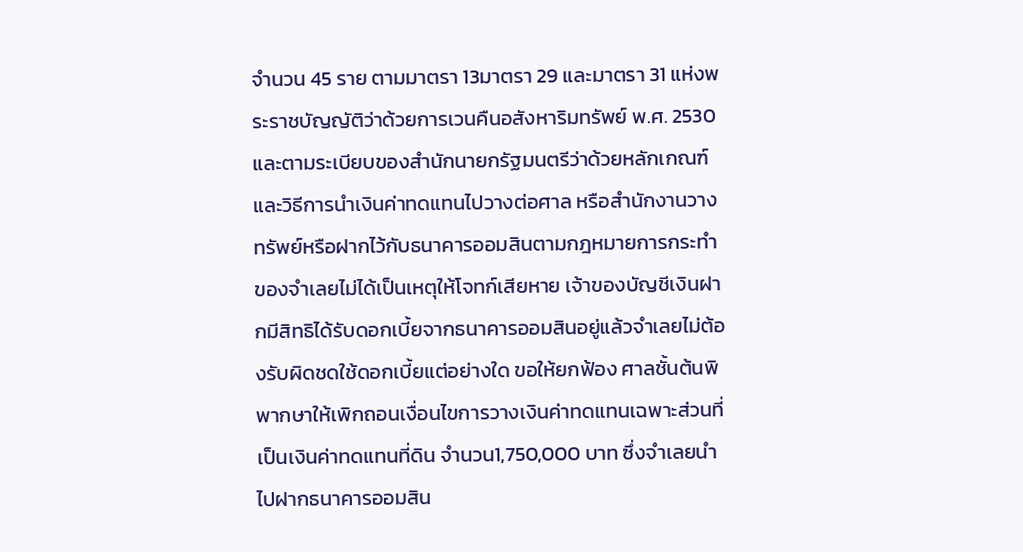จำนวน 45 ราย ตามมาตรา 13มาตรา 29 และมาตรา 31 แห่งพระราชบัญญัติว่าด้วยการเวนคืนอสังหาริมทรัพย์ พ.ศ. 2530 และตามระเบียบของสำนักนายกรัฐมนตรีว่าด้วยหลักเกณฑ์และวิธีการนำเงินค่าทดแทนไปวางต่อศาล หรือสำนักงานวางทรัพย์หรือฝากไว้กับธนาคารออมสินตามกฎหมายการกระทำของจำเลยไม่ได้เป็นเหตุให้โจทก์เสียหาย เจ้าของบัญชีเงินฝากมีสิทธิได้รับดอกเบี้ยจากธนาคารออมสินอยู่แล้วจำเลยไม่ต้องรับผิดชดใช้ดอกเบี้ยแต่อย่างใด ขอให้ยกฟ้อง ศาลชั้นต้นพิพากษาให้เพิกถอนเงื่อนไขการวางเงินค่าทดแทนเฉพาะส่วนที่เป็นเงินค่าทดแทนที่ดิน จำนวน1,750,000 บาท ซึ่งจำเลยนำไปฝากธนาคารออมสิน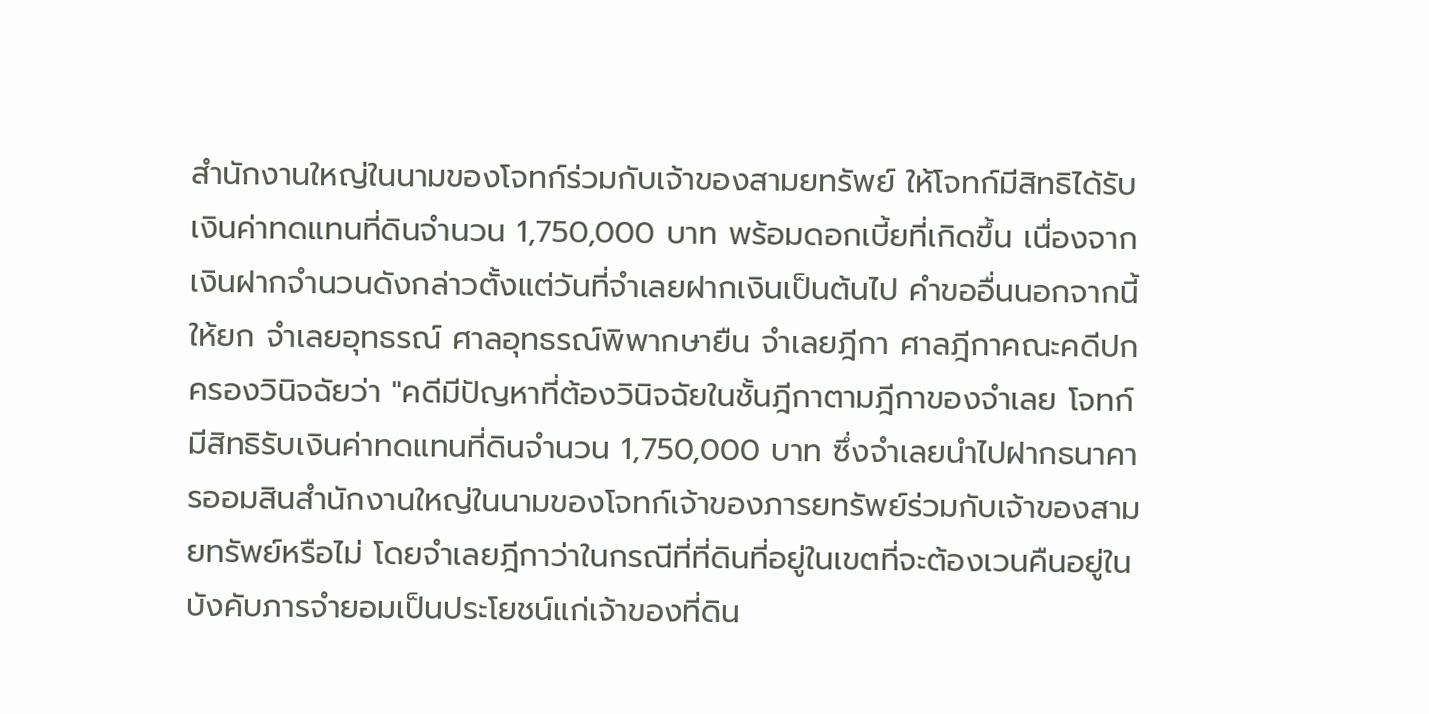สำนักงานใหญ่ในนามของโจทก์ร่วมกับเจ้าของสามยทรัพย์ ให้โจทก์มีสิทธิได้รับเงินค่าทดแทนที่ดินจำนวน 1,750,000 บาท พร้อมดอกเบี้ยที่เกิดขึ้น เนื่องจากเงินฝากจำนวนดังกล่าวตั้งแต่วันที่จำเลยฝากเงินเป็นต้นไป คำขออื่นนอกจากนี้ให้ยก จำเลยอุทธรณ์ ศาลอุทธรณ์พิพากษายืน จำเลยฎีกา ศาลฎีกาคณะคดีปกครองวินิจฉัยว่า "คดีมีปัญหาที่ต้องวินิจฉัยในชั้นฎีกาตามฎีกาของจำเลย โจทก์มีสิทธิรับเงินค่าทดแทนที่ดินจำนวน 1,750,000 บาท ซึ่งจำเลยนำไปฝากธนาคารออมสินสำนักงานใหญ่ในนามของโจทก์เจ้าของภารยทรัพย์ร่วมกับเจ้าของสามยทรัพย์หรือไม่ โดยจำเลยฎีกาว่าในกรณีที่ที่ดินที่อยู่ในเขตที่จะต้องเวนคืนอยู่ในบังคับภารจำยอมเป็นประโยชน์แก่เจ้าของที่ดิน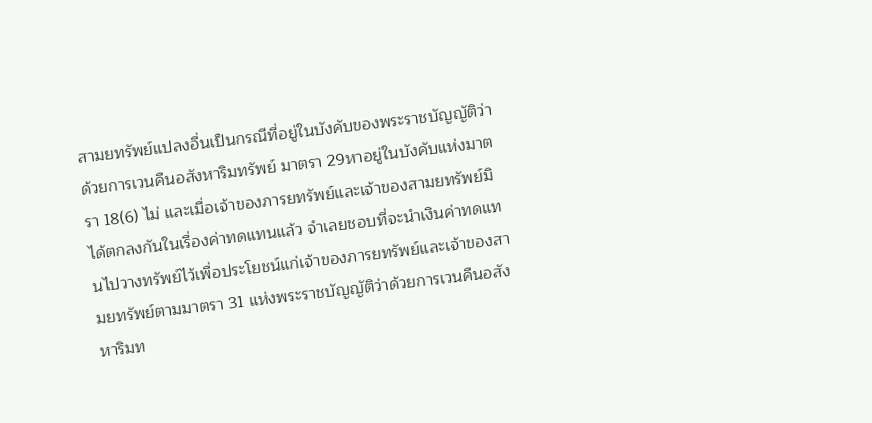สามยทรัพย์แปลงอื่นเป็นกรณีที่อยู่ในบังคับของพระราชบัญญัติว่าด้วยการเวนคืนอสังหาริมทรัพย์ มาตรา 29หาอยู่ในบังคับแห่งมาตรา 18(6) ไม่ และเมื่อเจ้าของภารยทรัพย์และเจ้าของสามยทรัพย์มิได้ตกลงกันในเรื่องค่าทดแทนแล้ว จำเลยชอบที่จะนำเงินค่าทดแทนไปวางทรัพย์ไว้เพื่อประโยชน์แก่เจ้าของภารยทรัพย์และเจ้าของสามยทรัพย์ตามมาตรา 31 แห่งพระราชบัญญัติว่าด้วยการเวนคืนอสังหาริมท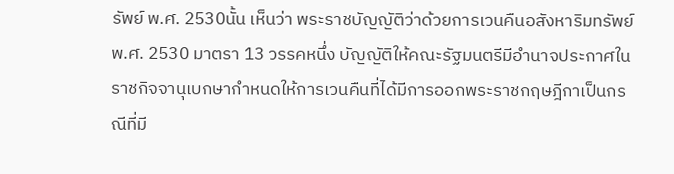รัพย์ พ.ศ. 2530นั้น เห็นว่า พระราชบัญญัติว่าด้วยการเวนคืนอสังหาริมทรัพย์พ.ศ. 2530 มาตรา 13 วรรคหนึ่ง บัญญัติให้คณะรัฐมนตรีมีอำนาจประกาศในราชกิจจานุเบกษากำหนดให้การเวนคืนที่ได้มีการออกพระราชกฤษฎีกาเป็นกรณีที่มี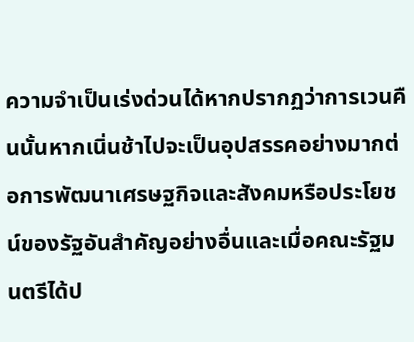ความจำเป็นเร่งด่วนได้หากปรากฏว่าการเวนคืนนั้นหากเนิ่นช้าไปจะเป็นอุปสรรคอย่างมากต่อการพัฒนาเศรษฐกิจและสังคมหรือประโยชน์ของรัฐอันสำคัญอย่างอื่นและเมื่อคณะรัฐมนตรีได้ป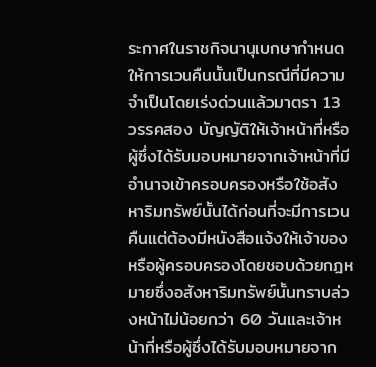ระกาศในราชกิจนานุเบกษากำหนดให้การเวนคืนนั้นเป็นกรณีที่มีความจำเป็นโดยเร่งด่วนแล้วมาตรา 13 วรรคสอง บัญญัติให้เจ้าหน้าที่หรือผู้ซึ่งได้รับมอบหมายจากเจ้าหน้าที่มีอำนาจเข้าครอบครองหรือใช้อสังหาริมทรัพย์นั้นได้ก่อนที่จะมีการเวนคืนแต่ต้องมีหนังสือแจ้งให้เจ้าของหรือผู้ครอบครองโดยชอบด้วยกฎหมายซึ่งอสังหาริมทรัพย์นั้นทราบล่วงหน้าไม่น้อยกว่า 60 วันและเจ้าหน้าที่หรือผู้ซึ่งได้รับมอบหมายจาก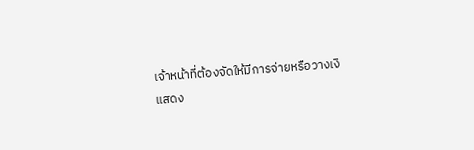เจ้าหน้าที่ต้องจัดให้มีการจ่ายหรือวางเงิ
แสดง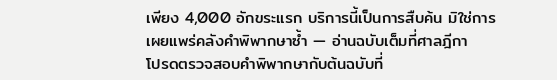เพียง 4,000 อักขระแรก บริการนี้เป็นการสืบค้น มิใช่การเผยแพร่คลังคำพิพากษาซ้ำ — อ่านฉบับเต็มที่ศาลฎีกา
โปรดตรวจสอบคำพิพากษากับต้นฉบับที่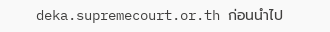deka.supremecourt.or.th ก่อนนำไป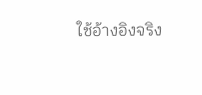ใช้อ้างอิงจริง